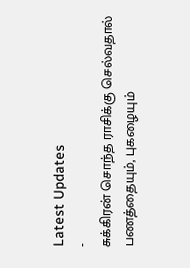Latest Updates
-
சுக்கிரன் சொந்த ராசிக்கு செல்வதால் பணத்தையும், புகழையும்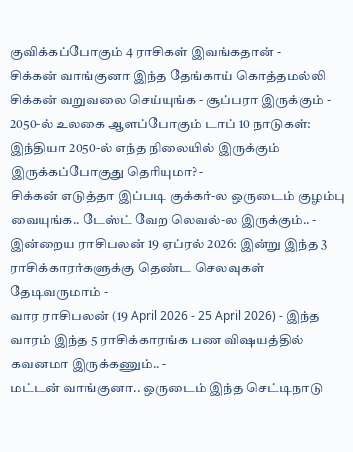குவிக்கப்போகும் 4 ராசிகள் இவங்கதான் -
சிக்கன் வாங்குனா இந்த தேங்காய் கொத்தமல்லி சிக்கன் வறுவலை செய்யுங்க - சூப்பரா இருக்கும் -
2050-ல் உலகை ஆளப்போகும் டாப் 10 நாடுகள்: இந்தியா 2050-ல் எந்த நிலையில் இருக்கும் இருக்கப்போகுது தெரியுமா? -
சிக்கன் எடுத்தா இப்படி குக்கர்-ல ஒருடைம் குழம்பு வையுங்க.. டேஸ்ட் வேற லெவல்-ல இருக்கும்.. -
இன்றைய ராசிபலன் 19 ஏப்ரல் 2026: இன்று இந்த 3 ராசிக்காரர்களுக்கு தெண்ட செலவுகள் தேடிவருமாம் -
வார ராசிபலன் (19 April 2026 - 25 April 2026) - இந்த வாரம் இந்த 5 ராசிக்காரங்க பண விஷயத்தில் கவனமா இருக்கணும்.. -
மட்டன் வாங்குனா.. ஒருடைம் இந்த செட்டிநாடு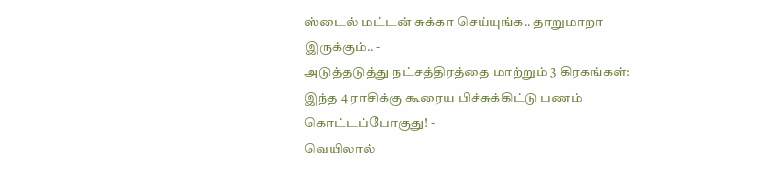ஸ்டைல் மட்டன் சுக்கா செய்யுங்க.. தாறுமாறா இருக்கும்.. -
அடுத்தடுத்து நட்சத்திரத்தை மாற்றும் 3 கிரகங்கள்: இந்த 4 ராசிக்கு கூரைய பிச்சுக்கிட்டு பணம் கொட்டப்போகுது! -
வெயிலால்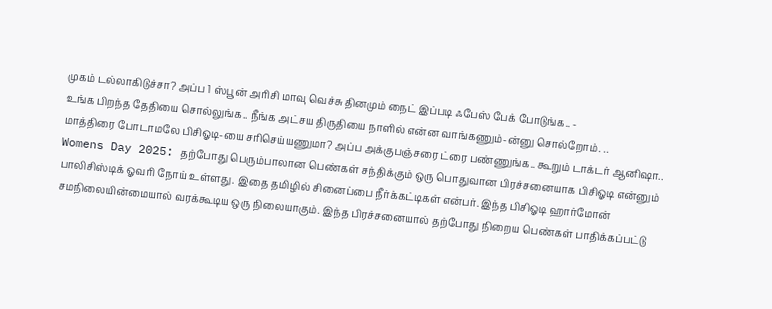முகம் டல்லாகிடுச்சா? அப்ப 1 ஸ்பூன் அரிசி மாவு வெச்சு தினமும் நைட் இப்படி ஃபேஸ் பேக் போடுங்க.. -
உங்க பிறந்த தேதியை சொல்லுங்க.. நீங்க அட்சய திருதியை நாளில் என்ன வாங்கணும்-ன்னு சொல்றோம். ..
மாத்திரை போடாமலே பிசிஓடி-யை சரிசெய்யணுமா? அப்ப அக்குபஞ்சரை ட்ரை பண்ணுங்க.. கூறும் டாக்டர் ஆனிஷா..
Womens Day 2025: தற்போது பெரும்பாலான பெண்கள் சந்திக்கும் ஒரு பொதுவான பிரச்சனையாக பிசிஓடி என்னும் பாலிசிஸ்டிக் ஓவரி நோய் உள்ளது. இதை தமிழில் சினைப்பை நீர்க்கட்டிகள் என்பர். இந்த பிசிஓடி ஹார்மோன் சமநிலையின்மையால் வரக்கூடிய ஒரு நிலையாகும். இந்த பிரச்சனையால் தற்போது நிறைய பெண்கள் பாதிக்கப்பட்டு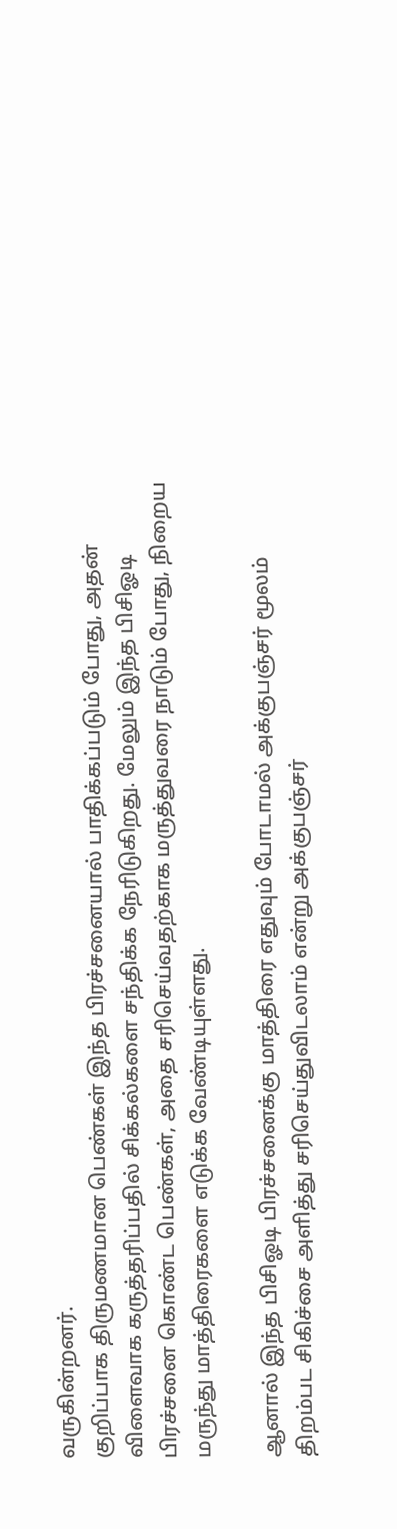வருகின்றனர்.
குறிப்பாக திருமணமான பெண்கள் இந்த பிரச்சனையால் பாதிக்கப்படும் போது, அதன் விளைவாக கருத்தரிப்பதில் சிக்கல்களை சந்திக்க நேரிடுகிறது. மேலும் இந்த பிசிஓடி பிரச்சனை கொண்ட பெண்கள், அதை சரிசெய்வதற்காக மருத்துவரை நாடும் போது, நிறைய மருந்து மாத்திரைகளை எடுக்க வேண்டியுள்ளது.

ஆனால் இந்த பிசிஓடி பிரச்சனைக்கு மாத்திரை எதுவும் போடாமல் அக்குபஞ்சர் மூலம் திறம்பட சிகிச்சை அளித்து சரிசெய்துவிடலாம் என்று அக்குபஞ்சர்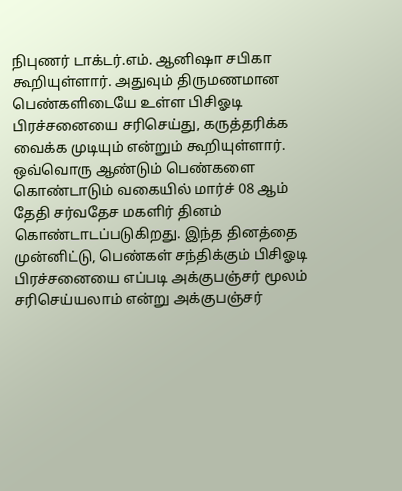நிபுணர் டாக்டர்.எம். ஆனிஷா சபிகா கூறியுள்ளார். அதுவும் திருமணமான பெண்களிடையே உள்ள பிசிஓடி பிரச்சனையை சரிசெய்து, கருத்தரிக்க வைக்க முடியும் என்றும் கூறியுள்ளார்.
ஒவ்வொரு ஆண்டும் பெண்களை கொண்டாடும் வகையில் மார்ச் 08 ஆம் தேதி சர்வதேச மகளிர் தினம் கொண்டாடப்படுகிறது. இந்த தினத்தை முன்னிட்டு, பெண்கள் சந்திக்கும் பிசிஓடி பிரச்சனையை எப்படி அக்குபஞ்சர் மூலம் சரிசெய்யலாம் என்று அக்குபஞ்சர்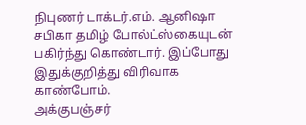நிபுணர் டாக்டர்.எம். ஆனிஷா சபிகா தமிழ் போல்ட்ஸ்கையுடன் பகிர்ந்து கொண்டார். இப்போது இதுக்குறித்து விரிவாக காண்போம்.
அக்குபஞ்சர்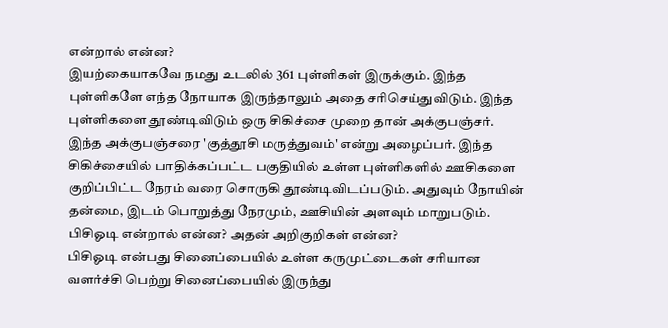என்றால் என்ன?
இயற்கையாகவே நமது உடலில் 361 புள்ளிகள் இருக்கும். இந்த புள்ளிகளே எந்த நோயாக இருந்தாலும் அதை சரிசெய்துவிடும். இந்த புள்ளிகளை தூண்டிவிடும் ஒரு சிகிச்சை முறை தான் அக்குபஞ்சர். இந்த அக்குபஞ்சரை 'குத்தூசி மருத்துவம்' என்று அழைப்பர். இந்த சிகிச்சையில் பாதிக்கப்பட்ட பகுதியில் உள்ள புள்ளிகளில் ஊசிகளை குறிப்பிட்ட நேரம் வரை சொருகி தூண்டிவிடப்படும். அதுவும் நோயின் தன்மை, இடம் பொறுத்து நேரமும், ஊசியின் அளவும் மாறுபடும்.
பிசிஓடி என்றால் என்ன? அதன் அறிகுறிகள் என்ன?
பிசிஓடி என்பது சினைப்பையில் உள்ள கருமுட்டைகள் சரியான வளர்ச்சி பெற்று சினைப்பையில் இருந்து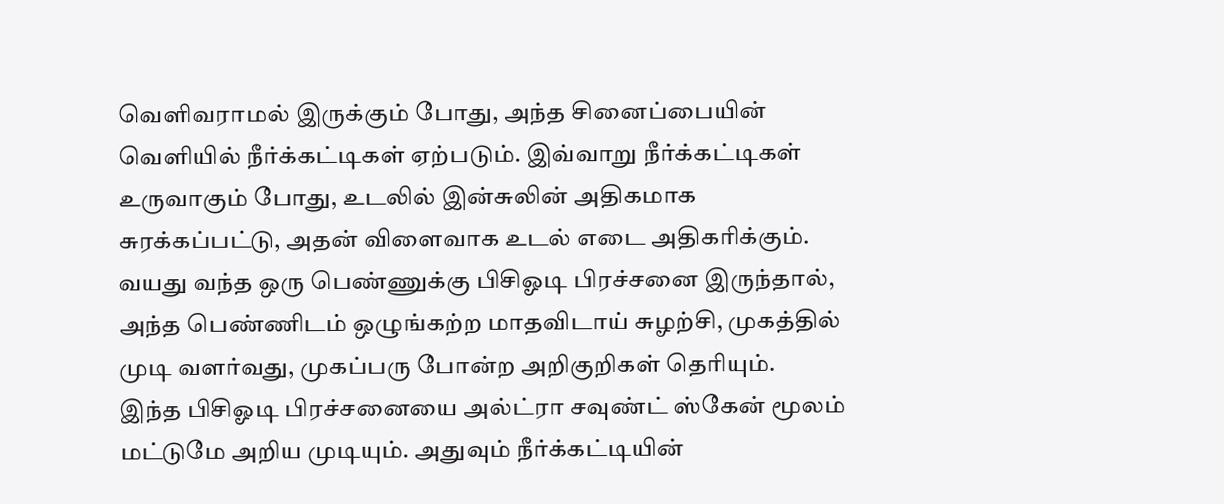வெளிவராமல் இருக்கும் போது, அந்த சினைப்பையின் வெளியில் நீர்க்கட்டிகள் ஏற்படும். இவ்வாறு நீர்க்கட்டிகள் உருவாகும் போது, உடலில் இன்சுலின் அதிகமாக சுரக்கப்பட்டு, அதன் விளைவாக உடல் எடை அதிகரிக்கும். வயது வந்த ஒரு பெண்ணுக்கு பிசிஓடி பிரச்சனை இருந்தால், அந்த பெண்ணிடம் ஒழுங்கற்ற மாதவிடாய் சுழற்சி, முகத்தில் முடி வளர்வது, முகப்பரு போன்ற அறிகுறிகள் தெரியும்.
இந்த பிசிஓடி பிரச்சனையை அல்ட்ரா சவுண்ட் ஸ்கேன் மூலம் மட்டுமே அறிய முடியும். அதுவும் நீர்க்கட்டியின்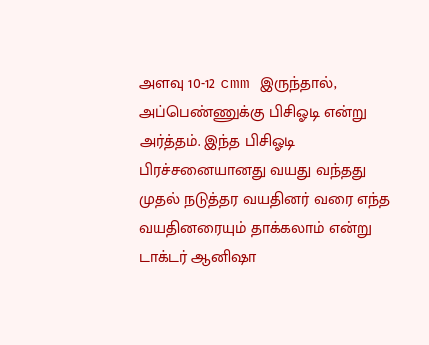அளவு 10-12 cmm இருந்தால், அப்பெண்ணுக்கு பிசிஓடி என்று அர்த்தம். இந்த பிசிஓடி பிரச்சனையானது வயது வந்தது முதல் நடுத்தர வயதினர் வரை எந்த வயதினரையும் தாக்கலாம் என்று டாக்டர் ஆனிஷா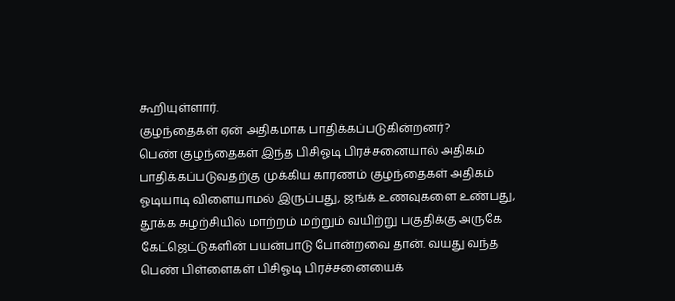கூறியுள்ளார்.
குழந்தைகள் ஏன் அதிகமாக பாதிக்கப்படுகின்றனர்?
பெண் குழந்தைகள் இந்த பிசிஓடி பிரச்சனையால் அதிகம் பாதிக்கப்படுவதற்கு முக்கிய காரணம் குழந்தைகள் அதிகம் ஓடியாடி விளையாமல் இருப்பது, ஜங்க் உணவுகளை உண்பது, தூக்க சுழற்சியில் மாற்றம் மற்றும் வயிற்று பகுதிக்கு அருகே கேட்ஜெட்டுகளின் பயன்பாடு போன்றவை தான். வயது வந்த பெண் பிள்ளைகள் பிசிஓடி பிரச்சனையைக்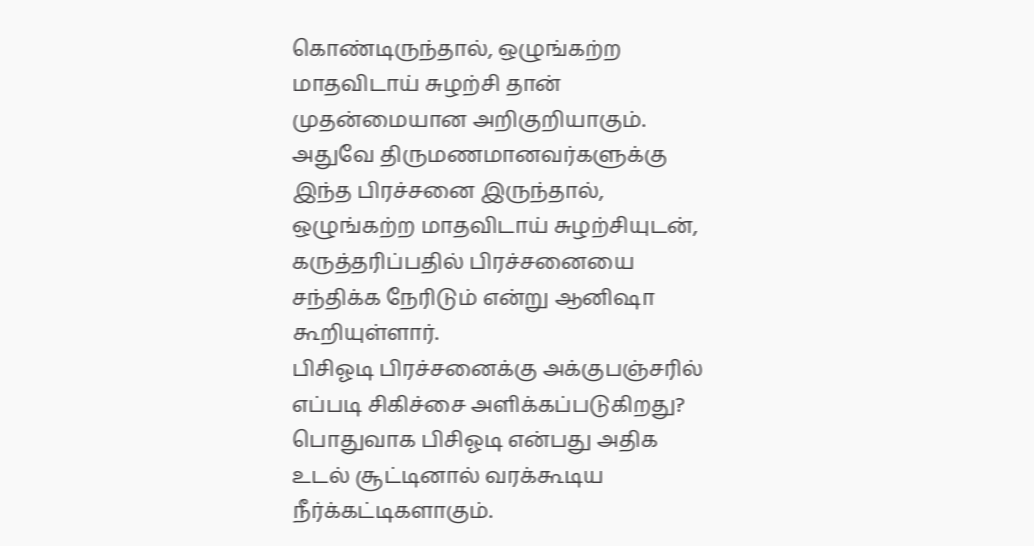கொண்டிருந்தால், ஒழுங்கற்ற மாதவிடாய் சுழற்சி தான் முதன்மையான அறிகுறியாகும். அதுவே திருமணமானவர்களுக்கு இந்த பிரச்சனை இருந்தால், ஒழுங்கற்ற மாதவிடாய் சுழற்சியுடன், கருத்தரிப்பதில் பிரச்சனையை சந்திக்க நேரிடும் என்று ஆனிஷா கூறியுள்ளார்.
பிசிஓடி பிரச்சனைக்கு அக்குபஞ்சரில் எப்படி சிகிச்சை அளிக்கப்படுகிறது?
பொதுவாக பிசிஓடி என்பது அதிக உடல் சூட்டினால் வரக்கூடிய நீர்க்கட்டிகளாகும்.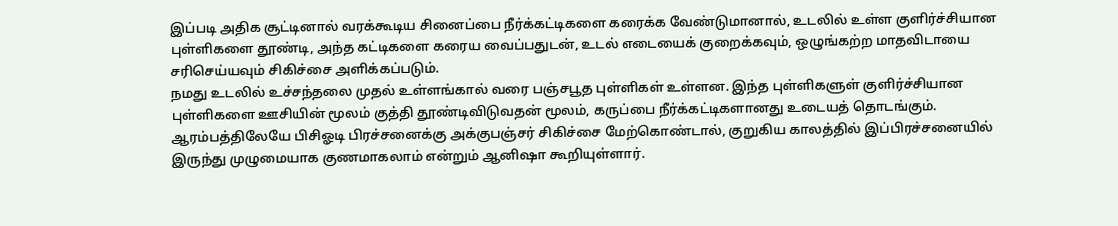இப்படி அதிக சூட்டினால் வரக்கூடிய சினைப்பை நீர்க்கட்டிகளை கரைக்க வேண்டுமானால், உடலில் உள்ள குளிர்ச்சியான புள்ளிகளை தூண்டி, அந்த கட்டிகளை கரைய வைப்பதுடன், உடல் எடையைக் குறைக்கவும், ஒழுங்கற்ற மாதவிடாயை சரிசெய்யவும் சிகிச்சை அளிக்கப்படும்.
நமது உடலில் உச்சந்தலை முதல் உள்ளங்கால் வரை பஞ்சபூத புள்ளிகள் உள்ளன. இந்த புள்ளிகளுள் குளிர்ச்சியான புள்ளிகளை ஊசியின் மூலம் குத்தி தூண்டிவிடுவதன் மூலம், கருப்பை நீர்க்கட்டிகளானது உடையத் தொடங்கும். ஆரம்பத்திலேயே பிசிஓடி பிரச்சனைக்கு அக்குபஞ்சர் சிகிச்சை மேற்கொண்டால், குறுகிய காலத்தில் இப்பிரச்சனையில் இருந்து முழுமையாக குணமாகலாம் என்றும் ஆனிஷா கூறியுள்ளார்.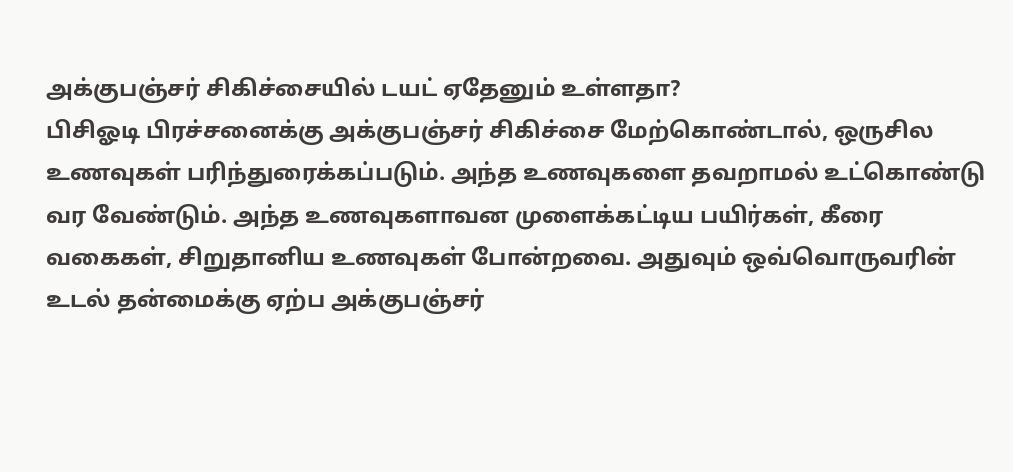அக்குபஞ்சர் சிகிச்சையில் டயட் ஏதேனும் உள்ளதா?
பிசிஓடி பிரச்சனைக்கு அக்குபஞ்சர் சிகிச்சை மேற்கொண்டால், ஒருசில உணவுகள் பரிந்துரைக்கப்படும். அந்த உணவுகளை தவறாமல் உட்கொண்டு வர வேண்டும். அந்த உணவுகளாவன முளைக்கட்டிய பயிர்கள், கீரை வகைகள், சிறுதானிய உணவுகள் போன்றவை. அதுவும் ஒவ்வொருவரின் உடல் தன்மைக்கு ஏற்ப அக்குபஞ்சர்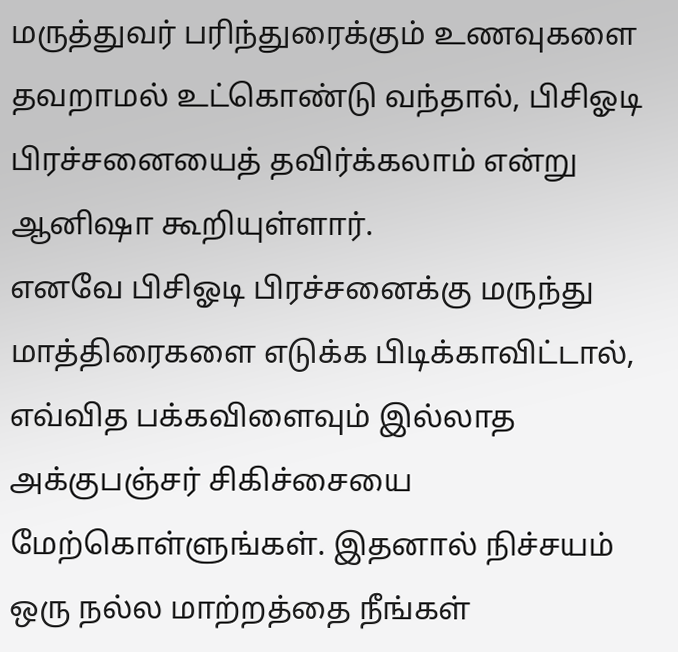மருத்துவர் பரிந்துரைக்கும் உணவுகளை தவறாமல் உட்கொண்டு வந்தால், பிசிஓடி பிரச்சனையைத் தவிர்க்கலாம் என்று ஆனிஷா கூறியுள்ளார்.
எனவே பிசிஓடி பிரச்சனைக்கு மருந்து மாத்திரைகளை எடுக்க பிடிக்காவிட்டால், எவ்வித பக்கவிளைவும் இல்லாத அக்குபஞ்சர் சிகிச்சையை மேற்கொள்ளுங்கள். இதனால் நிச்சயம் ஒரு நல்ல மாற்றத்தை நீங்கள்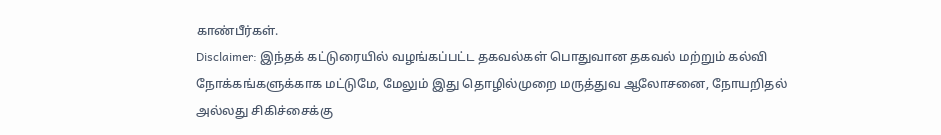காண்பீர்கள்.
Disclaimer: இந்தக் கட்டுரையில் வழங்கப்பட்ட தகவல்கள் பொதுவான தகவல் மற்றும் கல்வி நோக்கங்களுக்காக மட்டுமே, மேலும் இது தொழில்முறை மருத்துவ ஆலோசனை, நோயறிதல் அல்லது சிகிச்சைக்கு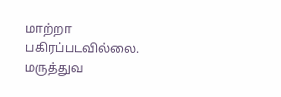மாற்றா பகிரப்படவில்லை. மருத்துவ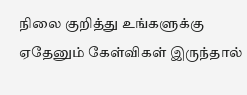நிலை குறித்து உங்களுக்கு ஏதேனும் கேள்விகள் இருந்தால்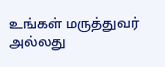உங்கள் மருத்துவர் அல்லது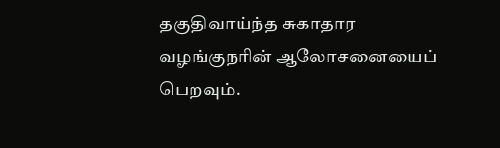தகுதிவாய்ந்த சுகாதார வழங்குநரின் ஆலோசனையைப் பெறவும்.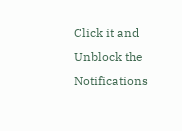Click it and Unblock the Notifications